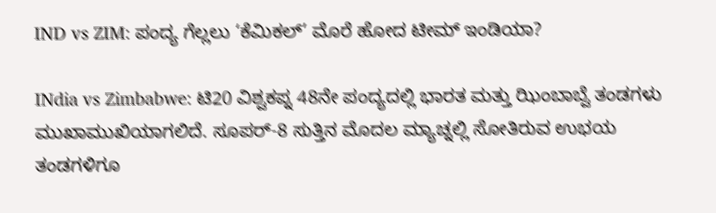IND vs ZIM: ಪಂದ್ಯ ಗೆಲ್ಲಲು ‘ಕೆಮಿಕಲ್’ ಮೊರೆ ಹೋದ ಟೀಮ್ ಇಂಡಿಯಾ?

INdia vs Zimbabwe: ಟಿ20 ವಿಶ್ವಕಪ್ನ 48ನೇ ಪಂದ್ಯದಲ್ಲಿ ಭಾರತ ಮತ್ತು ಝಿಂಬಾಬ್ವೆ ತಂಡಗಳು ಮುಖಾಮುಖಿಯಾಗಲಿದೆ. ಸೂಪರ್-8 ಸುತ್ತಿನ ಮೊದಲ ಮ್ಯಾಚ್ನಲ್ಲಿ ಸೋತಿರುವ ಉಭಯ ತಂಡಗಳಿಗೂ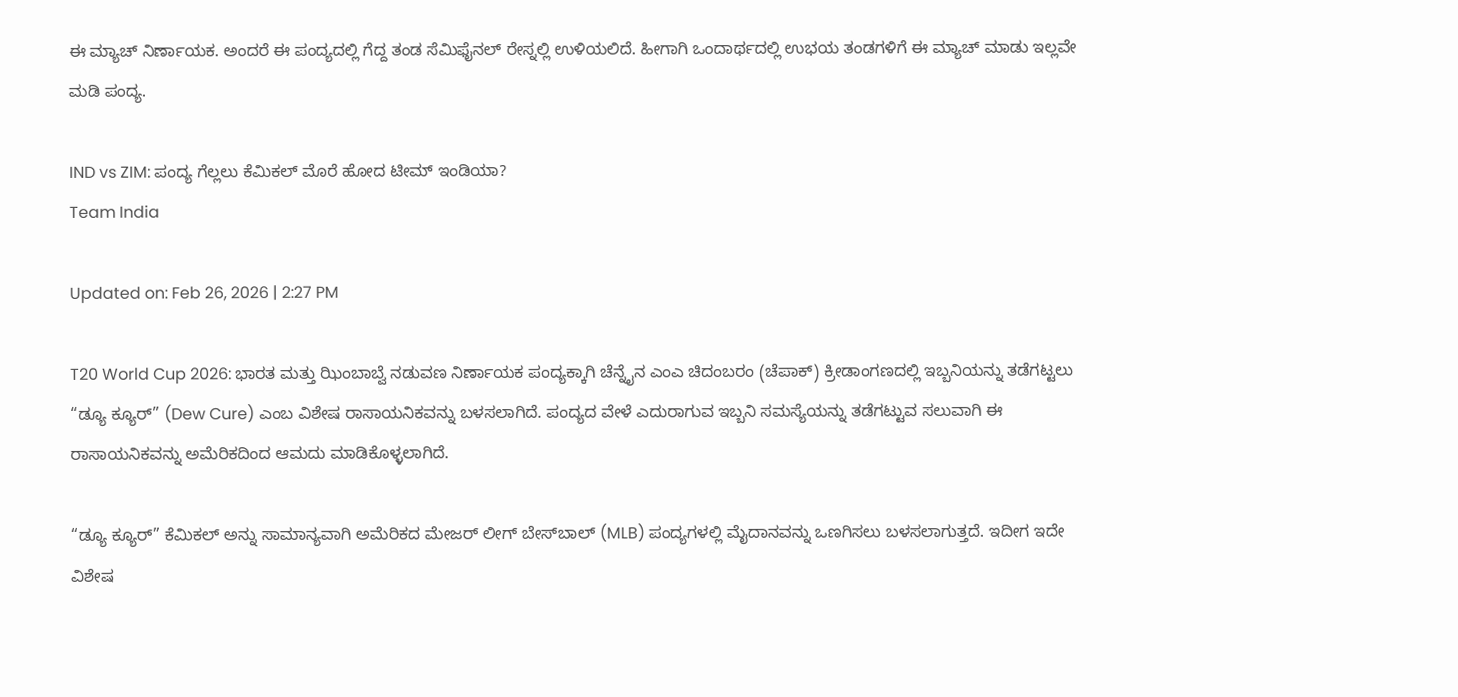ಈ ಮ್ಯಾಚ್ ನಿರ್ಣಾಯಕ. ಅಂದರೆ ಈ ಪಂದ್ಯದಲ್ಲಿ ಗೆದ್ದ ತಂಡ ಸೆಮಿಫೈನಲ್ ರೇಸ್ನಲ್ಲಿ ಉಳಿಯಲಿದೆ. ಹೀಗಾಗಿ ಒಂದಾರ್ಥದಲ್ಲಿ ಉಭಯ ತಂಡಗಳಿಗೆ ಈ ಮ್ಯಾಚ್ ಮಾಡು ಇಲ್ಲವೇ ಮಡಿ ಪಂದ್ಯ.

IND vs ZIM: ಪಂದ್ಯ ಗೆಲ್ಲಲು ಕೆಮಿಕಲ್ ಮೊರೆ ಹೋದ ಟೀಮ್ ಇಂಡಿಯಾ?
Team India

Updated on: Feb 26, 2026 | 2:27 PM

T20 World Cup 2026: ಭಾರತ ಮತ್ತು ಝಿಂಬಾಬ್ವೆ ನಡುವಣ ನಿರ್ಣಾಯಕ ಪಂದ್ಯಕ್ಕಾಗಿ ಚೆನ್ನೈನ ಎಂಎ ಚಿದಂಬರಂ (ಚೆಪಾಕ್) ಕ್ರೀಡಾಂಗಣದಲ್ಲಿ ಇಬ್ಬನಿಯನ್ನು ತಡೆಗಟ್ಟಲು “ಡ್ಯೂ ಕ್ಯೂರ್” (Dew Cure) ಎಂಬ ವಿಶೇಷ ರಾಸಾಯನಿಕವನ್ನು ಬಳಸಲಾಗಿದೆ. ಪಂದ್ಯದ ವೇಳೆ ಎದುರಾಗುವ ಇಬ್ಬನಿ ಸಮಸ್ಯೆಯನ್ನು ತಡೆಗಟ್ಟುವ ಸಲುವಾಗಿ ಈ ರಾಸಾಯನಿಕವನ್ನು ಅಮೆರಿಕದಿಂದ ಆಮದು ಮಾಡಿಕೊಳ್ಳಲಾಗಿದೆ.

“ಡ್ಯೂ ಕ್ಯೂರ್” ಕೆಮಿಕಲ್ ಅನ್ನು ಸಾಮಾನ್ಯವಾಗಿ ಅಮೆರಿಕದ ಮೇಜರ್ ಲೀಗ್ ಬೇಸ್‌ಬಾಲ್ (MLB) ಪಂದ್ಯಗಳಲ್ಲಿ ಮೈದಾನವನ್ನು ಒಣಗಿಸಲು ಬಳಸಲಾಗುತ್ತದೆ. ಇದೀಗ ಇದೇ ವಿಶೇಷ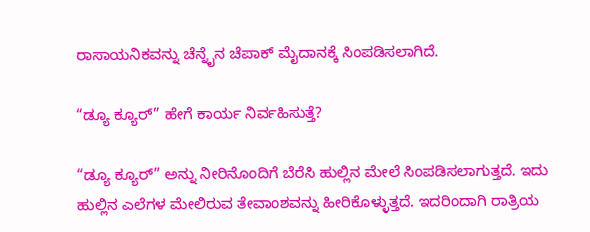ರಾಸಾಯನಿಕವನ್ನು ಚೆನ್ನೈನ ಚೆಪಾಕ್ ಮೈದಾನಕ್ಕೆ ಸಿಂಪಡಿಸಲಾಗಿದೆ.

“ಡ್ಯೂ ಕ್ಯೂರ್” ಹೇಗೆ ಕಾರ್ಯ ನಿರ್ವಹಿಸುತ್ತೆ?

“ಡ್ಯೂ ಕ್ಯೂರ್” ಅನ್ನು ನೀರಿನೊಂದಿಗೆ ಬೆರೆಸಿ ಹುಲ್ಲಿನ ಮೇಲೆ ಸಿಂಪಡಿಸಲಾಗುತ್ತದೆ. ಇದು ಹುಲ್ಲಿನ ಎಲೆಗಳ ಮೇಲಿರುವ ತೇವಾಂಶವನ್ನು ಹೀರಿಕೊಳ್ಳುತ್ತದೆ. ಇದರಿಂದಾಗಿ ರಾತ್ರಿಯ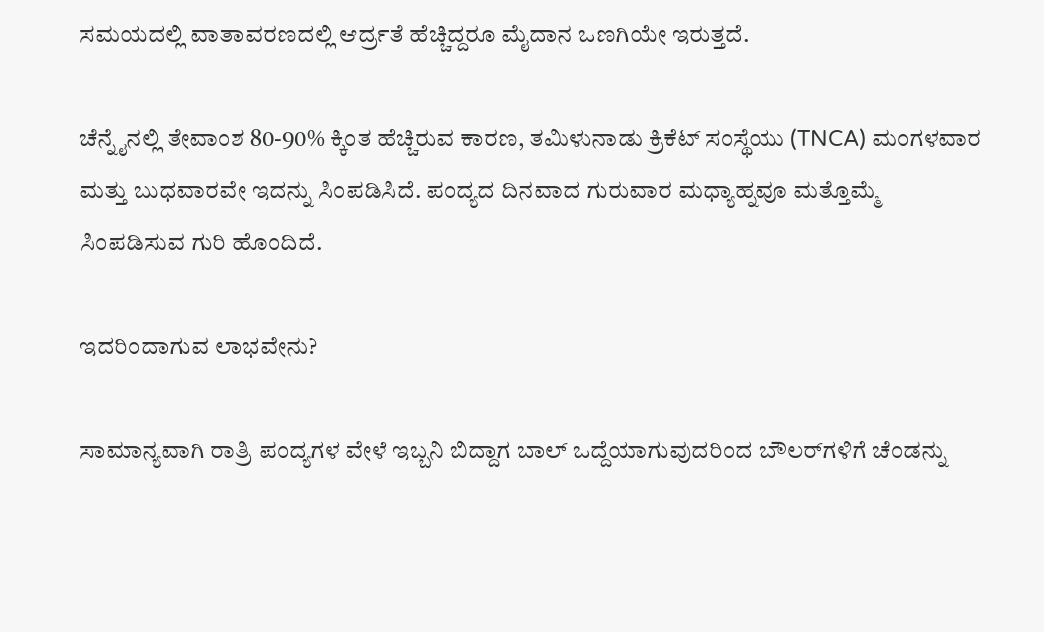ಸಮಯದಲ್ಲಿ ವಾತಾವರಣದಲ್ಲಿ ಆರ್ದ್ರತೆ ಹೆಚ್ಚಿದ್ದರೂ ಮೈದಾನ ಒಣಗಿಯೇ ಇರುತ್ತದೆ.

ಚೆನ್ನೈನಲ್ಲಿ ತೇವಾಂಶ 80-90% ಕ್ಕಿಂತ ಹೆಚ್ಚಿರುವ ಕಾರಣ, ತಮಿಳುನಾಡು ಕ್ರಿಕೆಟ್ ಸಂಸ್ಥೆಯು (TNCA) ಮಂಗಳವಾರ ಮತ್ತು ಬುಧವಾರವೇ ಇದನ್ನು ಸಿಂಪಡಿಸಿದೆ. ಪಂದ್ಯದ ದಿನವಾದ ಗುರುವಾರ ಮಧ್ಯಾಹ್ನವೂ ಮತ್ತೊಮ್ಮೆ ಸಿಂಪಡಿಸುವ ಗುರಿ ಹೊಂದಿದೆ.

ಇದರಿಂದಾಗುವ ಲಾಭವೇನು?

ಸಾಮಾನ್ಯವಾಗಿ ರಾತ್ರಿ ಪಂದ್ಯಗಳ ವೇಳೆ ಇಬ್ಬನಿ ಬಿದ್ದಾಗ ಬಾಲ್ ಒದ್ದೆಯಾಗುವುದರಿಂದ ಬೌಲರ್‌ಗಳಿಗೆ ಚೆಂಡನ್ನು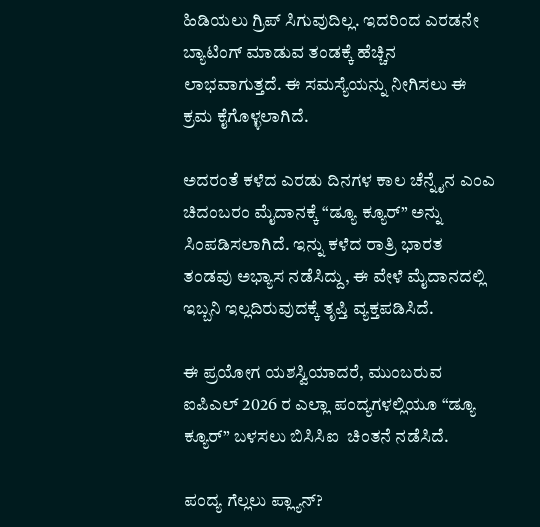ಹಿಡಿಯಲು ಗ್ರಿಪ್ ಸಿಗುವುದಿಲ್ಲ. ಇದರಿಂದ ಎರಡನೇ ಬ್ಯಾಟಿಂಗ್ ಮಾಡುವ ತಂಡಕ್ಕೆ ಹೆಚ್ಚಿನ ಲಾಭವಾಗುತ್ತದೆ. ಈ ಸಮಸ್ಯೆಯನ್ನು ನೀಗಿಸಲು ಈ ಕ್ರಮ ಕೈಗೊಳ್ಳಲಾಗಿದೆ.

ಅದರಂತೆ ಕಳೆದ ಎರಡು ದಿನಗಳ ಕಾಲ ಚೆನ್ನೈನ ಎಂಎ ಚಿದಂಬರಂ ಮೈದಾನಕ್ಕೆ “ಡ್ಯೂ ಕ್ಯೂರ್” ಅನ್ನು ಸಿಂಪಡಿಸಲಾಗಿದೆ. ಇನ್ನು ಕಳೆದ ರಾತ್ರಿ ಭಾರತ ತಂಡವು ಅಭ್ಯಾಸ ನಡೆಸಿದ್ದು, ಈ ವೇಳೆ ಮೈದಾನದಲ್ಲಿ ಇಬ್ಬನಿ ಇಲ್ಲದಿರುವುದಕ್ಕೆ ತೃಪ್ತಿ ವ್ಯಕ್ತಪಡಿಸಿದೆ.

ಈ ಪ್ರಯೋಗ ಯಶಸ್ವಿಯಾದರೆ, ಮುಂಬರುವ ಐಪಿಎಲ್ 2026 ರ ಎಲ್ಲಾ ಪಂದ್ಯಗಳಲ್ಲಿಯೂ “ಡ್ಯೂ ಕ್ಯೂರ್” ಬಳಸಲು ಬಿಸಿಸಿಐ  ಚಿಂತನೆ ನಡೆಸಿದೆ.

ಪಂದ್ಯ ಗೆಲ್ಲಲು ಪ್ಲ್ಯಾನ್?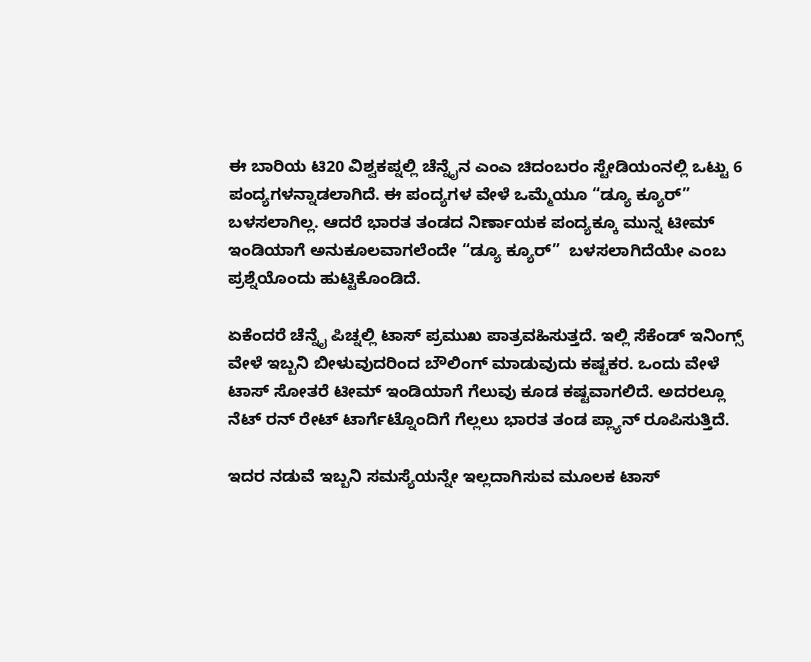ಈ ಬಾರಿಯ ಟಿ20 ವಿಶ್ವಕಪ್ನಲ್ಲಿ ಚೆನ್ನೈನ ಎಂಎ ಚಿದಂಬರಂ ಸ್ಟೇಡಿಯಂನಲ್ಲಿ ಒಟ್ಟು 6 ಪಂದ್ಯಗಳನ್ನಾಡಲಾಗಿದೆ. ಈ ಪಂದ್ಯಗಳ ವೇಳೆ ಒಮ್ಮೆಯೂ “ಡ್ಯೂ ಕ್ಯೂರ್” ಬಳಸಲಾಗಿಲ್ಲ. ಆದರೆ ಭಾರತ ತಂಡದ ನಿರ್ಣಾಯಕ ಪಂದ್ಯಕ್ಕೂ ಮುನ್ನ ಟೀಮ್ ಇಂಡಿಯಾಗೆ ಅನುಕೂಲವಾಗಲೆಂದೇ “ಡ್ಯೂ ಕ್ಯೂರ್”  ಬಳಸಲಾಗಿದೆಯೇ ಎಂಬ ಪ್ರಶ್ನೆಯೊಂದು ಹುಟ್ಟಿಕೊಂಡಿದೆ.

ಏಕೆಂದರೆ ಚೆನ್ನೈ ಪಿಚ್ನಲ್ಲಿ ಟಾಸ್ ಪ್ರಮುಖ ಪಾತ್ರವಹಿಸುತ್ತದೆ. ಇಲ್ಲಿ ಸೆಕೆಂಡ್ ಇನಿಂಗ್ಸ್  ವೇಳೆ ಇಬ್ಬನಿ ಬೀಳುವುದರಿಂದ ಬೌಲಿಂಗ್ ಮಾಡುವುದು ಕಷ್ಟಕರ. ಒಂದು ವೇಳೆ ಟಾಸ್ ಸೋತರೆ ಟೀಮ್ ಇಂಡಿಯಾಗೆ ಗೆಲುವು ಕೂಡ ಕಷ್ಟವಾಗಲಿದೆ. ಅದರಲ್ಲೂ ನೆಟ್ ರನ್ ರೇಟ್ ಟಾರ್ಗೆಟ್ನೊಂದಿಗೆ ಗೆಲ್ಲಲು ಭಾರತ ತಂಡ ಪ್ಲ್ಯಾನ್ ರೂಪಿಸುತ್ತಿದೆ.

ಇದರ ನಡುವೆ ಇಬ್ಬನಿ ಸಮಸ್ಯೆಯನ್ನೇ ಇಲ್ಲದಾಗಿಸುವ ಮೂಲಕ ಟಾಸ್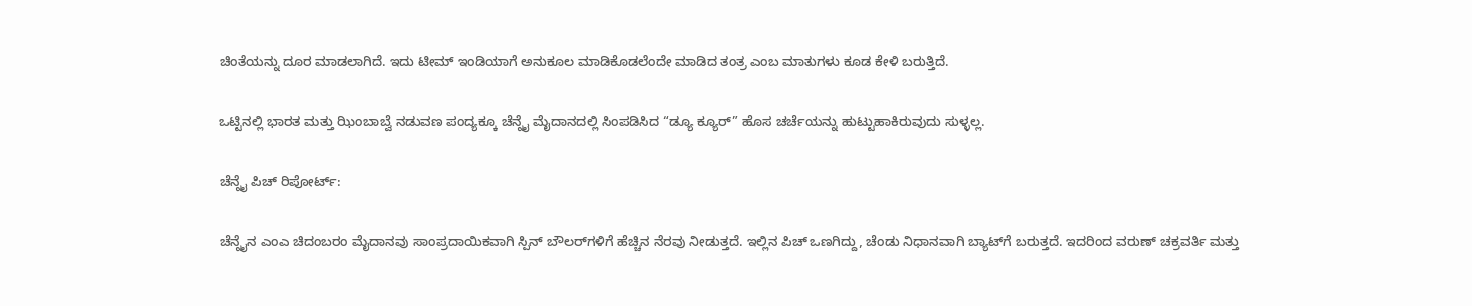ಚಿಂತೆಯನ್ನು ದೂರ ಮಾಡಲಾಗಿದೆ. ಇದು ಟೀಮ್ ಇಂಡಿಯಾಗೆ ಅನುಕೂಲ ಮಾಡಿಕೊಡಲೆಂದೇ ಮಾಡಿದ ತಂತ್ರ ಎಂಬ ಮಾತುಗಳು ಕೂಡ ಕೇಳಿ ಬರುತ್ತಿದೆ.

ಒಟ್ಟಿನಲ್ಲಿ ಭಾರತ ಮತ್ತು ಝಿಂಬಾಬ್ವೆ ನಡುವಣ ಪಂದ್ಯಕ್ಕೂ ಚೆನ್ನೈ ಮೈದಾನದಲ್ಲಿ ಸಿಂಪಡಿಸಿದ “ಡ್ಯೂ ಕ್ಯೂರ್” ಹೊಸ ಚರ್ಚೆಯನ್ನು ಹುಟ್ಟುಹಾಕಿರುವುದು ಸುಳ್ಳಲ್ಲ.

ಚೆನ್ನೈ ಪಿಚ್ ರಿಪೋರ್ಟ್:

ಚೆನ್ನೈನ ಎಂಎ ಚಿದಂಬರಂ ಮೈದಾನವು ಸಾಂಪ್ರದಾಯಿಕವಾಗಿ ಸ್ಪಿನ್ ಬೌಲರ್‌ಗಳಿಗೆ ಹೆಚ್ಚಿನ ನೆರವು ನೀಡುತ್ತದೆ. ಇಲ್ಲಿನ ಪಿಚ್ ಒಣಗಿದ್ದು, ಚೆಂಡು ನಿಧಾನವಾಗಿ ಬ್ಯಾಟ್‌ಗೆ ಬರುತ್ತದೆ. ಇದರಿಂದ ವರುಣ್ ಚಕ್ರವರ್ತಿ ಮತ್ತು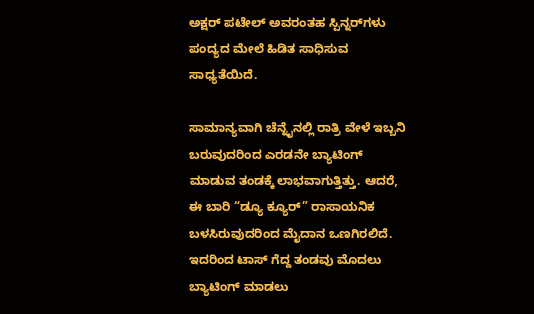ಅಕ್ಷರ್ ಪಟೇಲ್ ಅವರಂತಹ ಸ್ಪಿನ್ನರ್‌ಗಳು ಪಂದ್ಯದ ಮೇಲೆ ಹಿಡಿತ ಸಾಧಿಸುವ ಸಾಧ್ಯತೆಯಿದೆ.

ಸಾಮಾನ್ಯವಾಗಿ ಚೆನ್ನೈನಲ್ಲಿ ರಾತ್ರಿ ವೇಳೆ ಇಬ್ಬನಿ ಬರುವುದರಿಂದ ಎರಡನೇ ಬ್ಯಾಟಿಂಗ್ ಮಾಡುವ ತಂಡಕ್ಕೆ ಲಾಭವಾಗುತ್ತಿತ್ತು. ಆದರೆ, ಈ ಬಾರಿ “ಡ್ಯೂ ಕ್ಯೂರ್” ರಾಸಾಯನಿಕ ಬಳಸಿರುವುದರಿಂದ ಮೈದಾನ ಒಣಗಿರಲಿದೆ. ಇದರಿಂದ ಟಾಸ್ ಗೆದ್ದ ತಂಡವು ಮೊದಲು ಬ್ಯಾಟಿಂಗ್ ಮಾಡಲು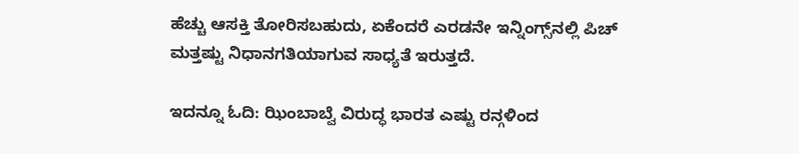ಹೆಚ್ಚು ಆಸಕ್ತಿ ತೋರಿಸಬಹುದು, ಏಕೆಂದರೆ ಎರಡನೇ ಇನ್ನಿಂಗ್ಸ್‌ನಲ್ಲಿ ಪಿಚ್ ಮತ್ತಷ್ಟು ನಿಧಾನಗತಿಯಾಗುವ ಸಾಧ್ಯತೆ ಇರುತ್ತದೆ.

ಇದನ್ನೂ ಓದಿ: ಝಿಂಬಾಬ್ವೆ ವಿರುದ್ಧ ಭಾರತ ಎಷ್ಟು ರನ್ಗಳಿಂದ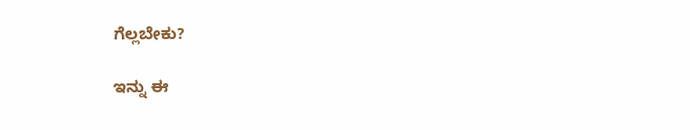ಗೆಲ್ಲಬೇಕು?

ಇನ್ನು ಈ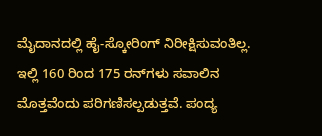ಮೈದಾನದಲ್ಲಿ ಹೈ-ಸ್ಕೋರಿಂಗ್ ನಿರೀಕ್ಷಿಸುವಂತಿಲ್ಲ. ಇಲ್ಲಿ 160 ರಿಂದ 175 ರನ್‌ಗಳು ಸವಾಲಿನ ಮೊತ್ತವೆಂದು ಪರಿಗಣಿಸಲ್ಪಡುತ್ತವೆ. ಪಂದ್ಯ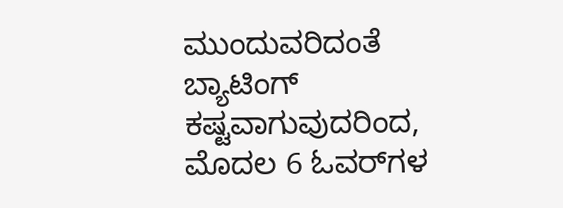ಮುಂದುವರಿದಂತೆ ಬ್ಯಾಟಿಂಗ್ ಕಷ್ಟವಾಗುವುದರಿಂದ, ಮೊದಲ 6 ಓವರ್‌ಗಳ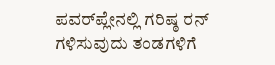ಪವರ್‌ಪ್ಲೇನಲ್ಲಿ ಗರಿಷ್ಠ ರನ್ ಗಳಿಸುವುದು ತಂಡಗಳಿಗೆ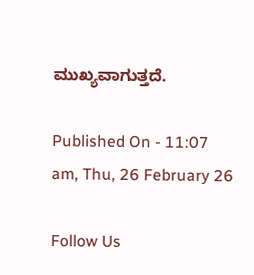ಮುಖ್ಯವಾಗುತ್ತದೆ.

Published On - 11:07 am, Thu, 26 February 26

Follow Us